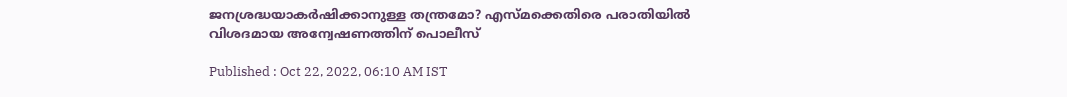ജനശ്രദ്ധയാകര്‍ഷിക്കാനുള്ള തന്ത്രമോ? എസ്മക്കെതിരെ പരാതിയില്‍ വിശദമായ അന്വേഷണത്തിന് പൊലീസ്

Published : Oct 22, 2022, 06:10 AM IST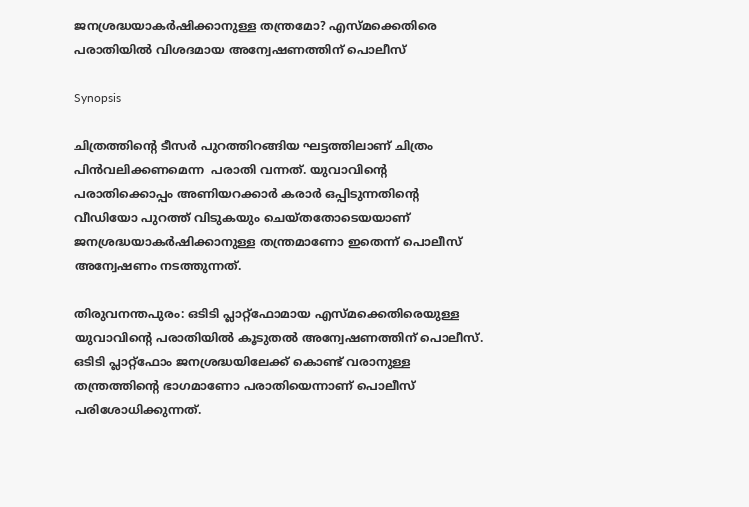ജനശ്രദ്ധയാകര്‍ഷിക്കാനുള്ള തന്ത്രമോ? എസ്മക്കെതിരെ പരാതിയില്‍ വിശദമായ അന്വേഷണത്തിന് പൊലീസ്

Synopsis

ചിത്രത്തിന്‍റെ ടീസർ പുറത്തിറങ്ങിയ ഘട്ടത്തിലാണ് ചിത്രം പിൻവലിക്കണമെന്ന  പരാതി വന്നത്. യുവാവിന്‍റെ പരാതിക്കൊപ്പം അണിയറക്കാര്‍ കരാര്‍ ഒപ്പിടുന്നതിന്‍റെ വീഡിയോ പുറത്ത് വിടുകയും ചെയ്തതോടെയയാണ് ജനശ്രദ്ധയാകര്‍ഷിക്കാനുള്ള തന്ത്രമാണോ ഇതെന്ന് പൊലീസ് അന്വേഷണം നടത്തുന്നത്.

തിരുവനന്തപുരം: ഒടിടി പ്ലാറ്റ്ഫോമായ എസ്മക്കെതിരെയുള്ള യുവാവിന്‍റെ പരാതിയില്‍ കൂടുതല്‍ അന്വേഷണത്തിന് പൊലീസ്. ഒടിടി പ്ലാറ്റ്ഫോം ജനശ്രദ്ധയിലേക്ക് കൊണ്ട് വരാനുള്ള തന്ത്രത്തിന്‍റെ ഭാഗമാണോ പരാതിയെന്നാണ് പൊലീസ് പരിശോധിക്കുന്നത്.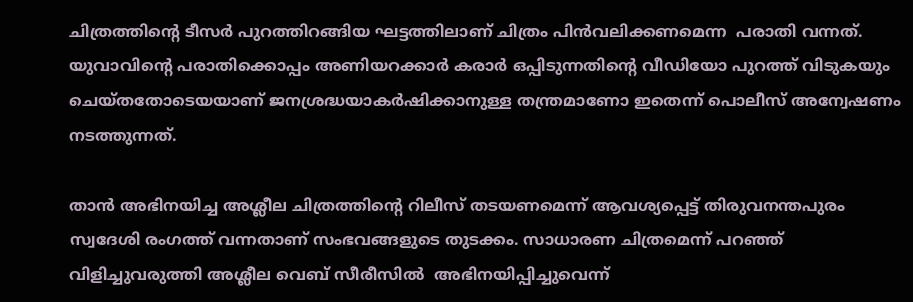ചിത്രത്തിന്‍റെ ടീസർ പുറത്തിറങ്ങിയ ഘട്ടത്തിലാണ് ചിത്രം പിൻവലിക്കണമെന്ന  പരാതി വന്നത്. യുവാവിന്‍റെ പരാതിക്കൊപ്പം അണിയറക്കാര്‍ കരാര്‍ ഒപ്പിടുന്നതിന്‍റെ വീഡിയോ പുറത്ത് വിടുകയും ചെയ്തതോടെയയാണ് ജനശ്രദ്ധയാകര്‍ഷിക്കാനുള്ള തന്ത്രമാണോ ഇതെന്ന് പൊലീസ് അന്വേഷണം നടത്തുന്നത്.

താൻ അഭിനയിച്ച അശ്ലീല ചിത്രത്തിന്‍റെ റിലീസ് തടയണമെന്ന് ആവശ്യപ്പെട്ട് തിരുവനന്തപുരം സ്വദേശി രംഗത്ത് വന്നതാണ് സംഭവങ്ങളുടെ തുടക്കം. സാധാരണ ചിത്രമെന്ന് പറഞ്ഞ് വിളിച്ചുവരുത്തി അശ്ലീല വെബ് സീരീസില്‍  അഭിനയിപ്പിച്ചുവെന്ന്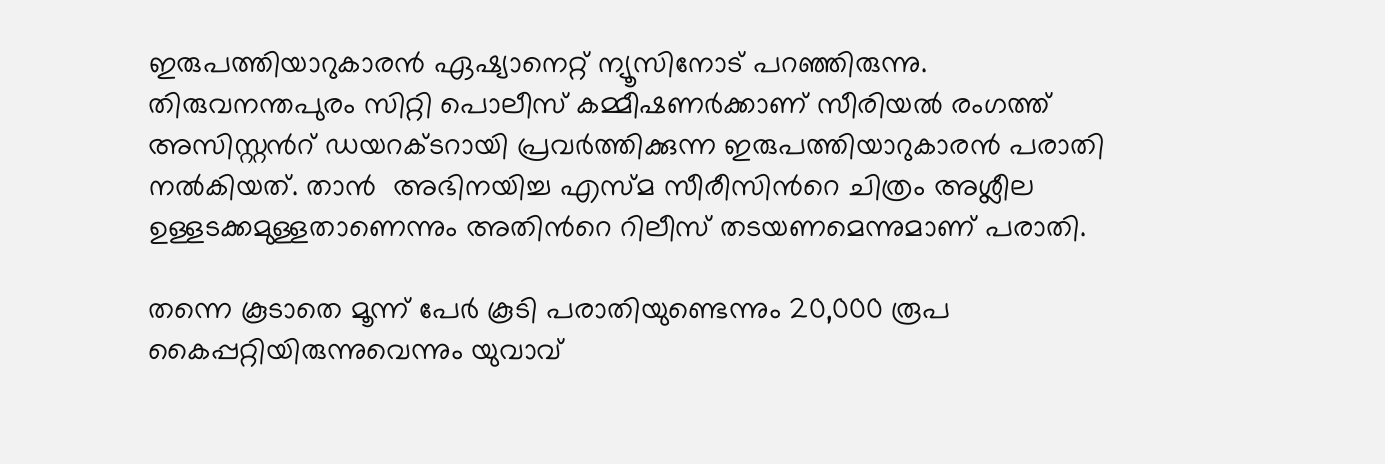ഇരുപത്തിയാറുകാരൻ ഏഷ്യാനെറ്റ് ന്യൂസിനോട് പറഞ്ഞിരുന്നു. തിരുവനന്തപുരം സിറ്റി പൊലീസ് കമ്മീഷണർക്കാണ് സീരിയൽ രംഗത്ത് അസിസ്റ്റന്‍റ് ഡയറക്ടറായി പ്രവര്‍ത്തിക്കുന്ന ഇരുപത്തിയാറുകാരന്‍ പരാതി നല്‍കിയത്. താൻ  അഭിനയിച്ച എസ്മ സീരീസിന്‍റെ ചിത്രം അശ്ലീല ഉള്ളടക്കമുള്ളതാണെന്നും അതിന്‍റെ റിലീസ് തടയണമെന്നുമാണ് പരാതി.

തന്നെ കൂടാതെ മൂന്ന് പേർ കൂടി പരാതിയുണ്ടെന്നും 20,000 രൂപ കൈപ്പറ്റിയിരുന്നുവെന്നും യുവാവ്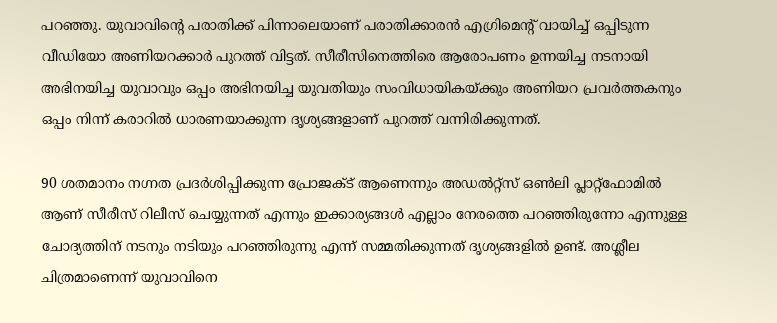പറഞ്ഞു. യുവാവിന്‍റെ പരാതിക്ക് പിന്നാലെയാണ് പരാതിക്കാരൻ എഗ്രിമെന്‍റ് വായിച്ച് ഒപ്പിടുന്ന വീഡിയോ അണിയറക്കാര്‍ പുറത്ത് വിട്ടത്. സീരീസിനെത്തിരെ ആരോപണം ഉന്നയിച്ച നടനായി അഭിനയിച്ച യുവാവും ഒപ്പം അഭിനയിച്ച യുവതിയും സംവിധായികയ്ക്കും അണിയറ പ്രവർത്തകനും ഒപ്പം നിന്ന് കരാറില്‍ ധാരണയാക്കുന്ന ദൃശ്യങ്ങളാണ് പുറത്ത് വന്നിരിക്കുന്നത്.

90 ശതമാനം നഗ്നത പ്രദർശിപ്പിക്കുന്ന പ്രോജക്ട് ആണെന്നും അഡൽറ്റ്‌സ് ഒൺലി പ്ലാറ്റ്ഫോമിൽ ആണ് സീരീസ് റിലീസ് ചെയ്യുന്നത് എന്നും ഇക്കാര്യങ്ങൾ എല്ലാം നേരത്തെ പറഞ്ഞിരുന്നോ എന്നുള്ള ചോദ്യത്തിന് നടനും നടിയും പറഞ്ഞിരുന്നു എന്ന് സമ്മതിക്കുന്നത് ദൃശ്യങ്ങളിൽ ഉണ്ട്. അശ്ലീല ചിത്രമാണെന്ന് യുവാവിനെ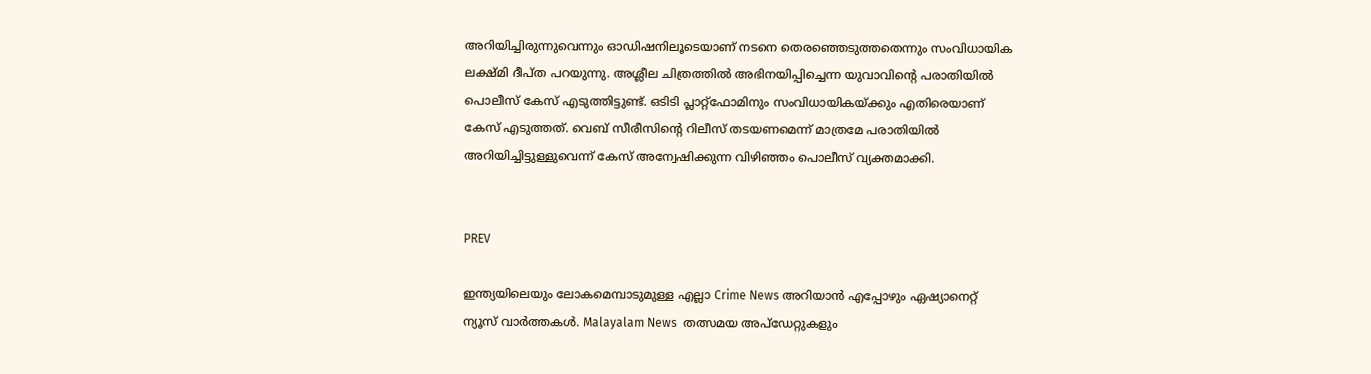അറിയിച്ചിരുന്നുവെന്നും ഓഡിഷനിലൂടെയാണ് നടനെ തെരഞ്ഞെടുത്തതെന്നും സംവിധായിക ലക്ഷ്മി ദീപ്ത പറയുന്നു. അശ്ലീല ചിത്രത്തിൽ അഭിനയിപ്പിച്ചെന്ന യുവാവിന്റെ പരാതിയിൽ പൊലീസ് കേസ് എടുത്തിട്ടുണ്ട്. ഒടിടി പ്ലാറ്റ്ഫോമിനും സംവിധായികയ്ക്കും എതിരെയാണ് കേസ് എടുത്തത്. വെബ് സീരീസിന്‍റെ റിലീസ് തടയണമെന്ന് മാത്രമേ പരാതിയിൽ അറിയിച്ചിട്ടുള്ളുവെന്ന് കേസ് അന്വേഷിക്കുന്ന വിഴിഞ്ഞം പൊലീസ് വ്യക്തമാക്കി.


PREV

ഇന്ത്യയിലെയും ലോകമെമ്പാടുമുള്ള എല്ലാ Crime News അറിയാൻ എപ്പോഴും ഏഷ്യാനെറ്റ് ന്യൂസ് വാർത്തകൾ. Malayalam News  തത്സമയ അപ്‌ഡേറ്റുകളും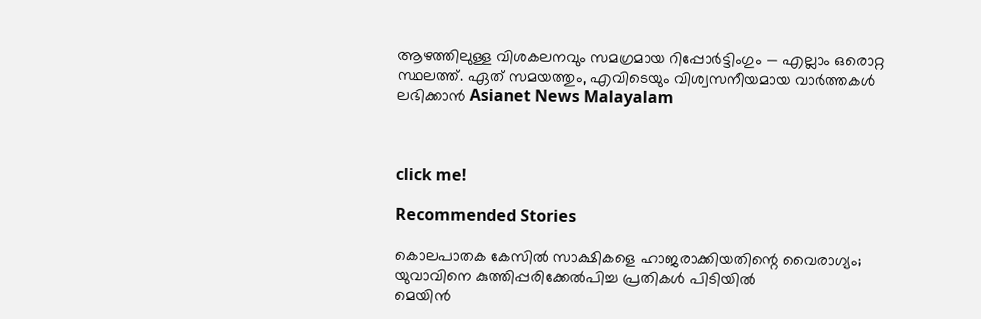ആഴത്തിലുള്ള വിശകലനവും സമഗ്രമായ റിപ്പോർട്ടിംഗും — എല്ലാം ഒരൊറ്റ സ്ഥലത്ത്. ഏത് സമയത്തും, എവിടെയും വിശ്വസനീയമായ വാർത്തകൾ ലഭിക്കാൻ Asianet News Malayalam



click me!

Recommended Stories

കൊലപാതക കേസിൽ സാക്ഷികളെ ഹാജരാക്കിയതിന്റെ വൈരാഗ്യം; യുവാവിനെ കുത്തിപ്പരിക്കേൽപിച്ച പ്രതികൾ പിടിയിൽ
മെയിൻ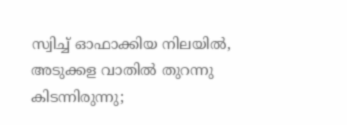സ്വിച്ച് ഓഫാക്കിയ നിലയിൽ, അടുക്കള വാതിൽ തുറന്നു കിടന്നിരുന്നു;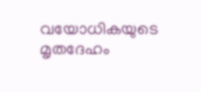വയോധികയുടെ മൃതദേഹം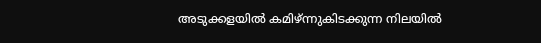അടുക്കളയിൽ കമിഴ്ന്നുകിടക്കുന്ന നിലയിൽ